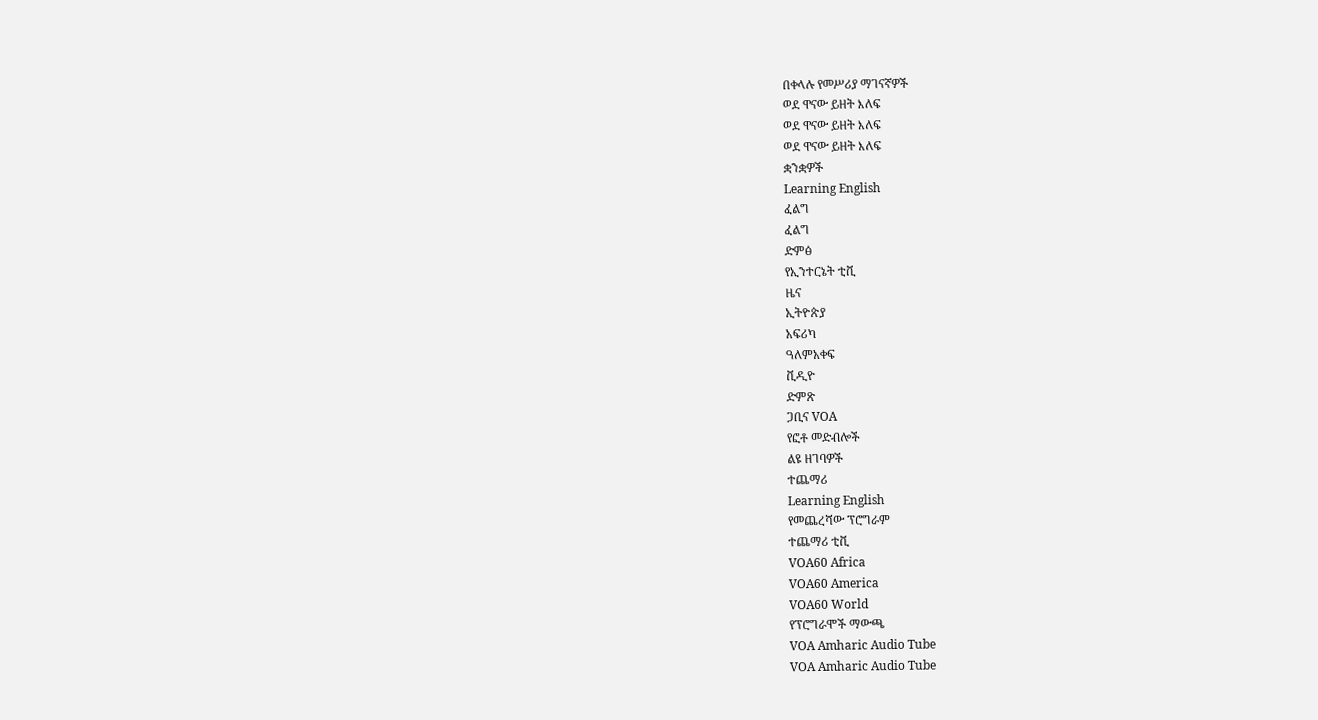በቀላሉ የመሥሪያ ማገናኛዎች
ወደ ዋናው ይዘት እለፍ
ወደ ዋናው ይዘት እለፍ
ወደ ዋናው ይዘት እለፍ
ቋንቋዎች
Learning English
ፈልግ
ፈልግ
ድምፅ
የኢንተርኔት ቲቪ
ዜና
ኢትዮጵያ
አፍሪካ
ዓለምአቀፍ
ቪዲዮ
ድምጽ
ጋቢና VOA
የፎቶ መድብሎች
ልዩ ዘገባዎች
ተጨማሪ
Learning English
የመጨረሻው ፕሮግራም
ተጨማሪ ቲቪ
VOA60 Africa
VOA60 America
VOA60 World
የፕሮግራሞች ማውጫ
VOA Amharic Audio Tube
VOA Amharic Audio Tube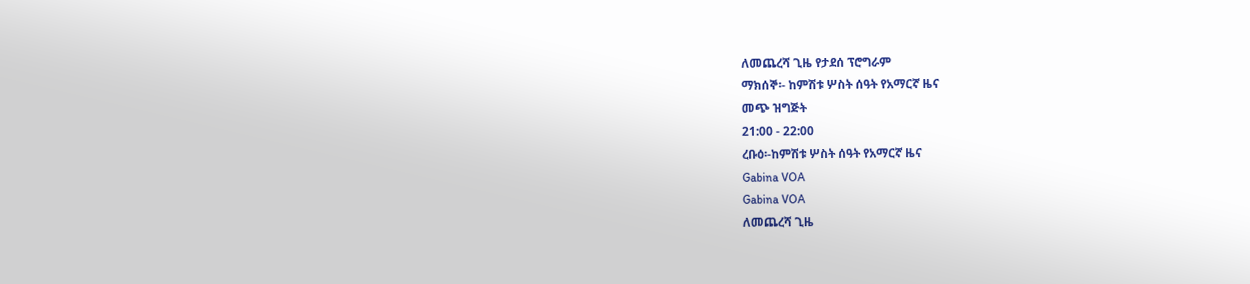ለመጨረሻ ጊዜ የታደሰ ፕሮግራም
ማክሰኞ፡- ከምሽቱ ሦስት ሰዓት የአማርኛ ዜና
መጭ ዝግጅት
21:00 - 22:00
ረቡዕ፡-ከምሽቱ ሦስት ሰዓት የአማርኛ ዜና
Gabina VOA
Gabina VOA
ለመጨረሻ ጊዜ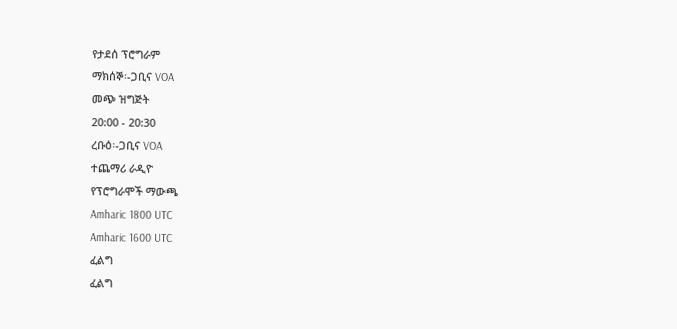የታደሰ ፕሮግራም
ማክሰኞ፡-ጋቢና VOA
መጭ ዝግጅት
20:00 - 20:30
ረቡዕ፡-ጋቢና VOA
ተጨማሪ ራዲዮ
የፕሮግራሞች ማውጫ
Amharic 1800 UTC
Amharic 1600 UTC
ፈልግ
ፈልግ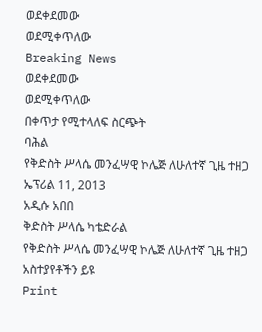ወደቀደመው
ወደሚቀጥለው
Breaking News
ወደቀደመው
ወደሚቀጥለው
በቀጥታ የሚተላለፍ ስርጭት
ባሕል
የቅድስት ሥላሴ መንፈሣዊ ኮሌጅ ለሁለተኛ ጊዜ ተዘጋ
ኤፕሪል 11, 2013
አዲሱ አበበ
ቅድስት ሥላሴ ካቴድራል
የቅድስት ሥላሴ መንፈሣዊ ኮሌጅ ለሁለተኛ ጊዜ ተዘጋ
አስተያየቶችን ይዩ
Print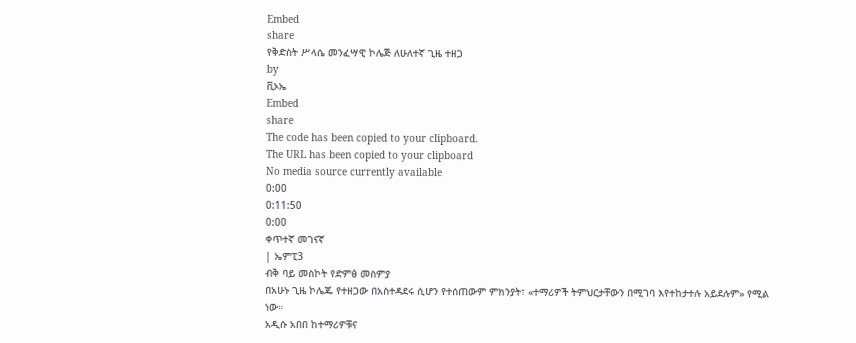Embed
share
የቅድስት ሥላሴ መንፈሣዊ ኮሌጅ ለሁለተኛ ጊዜ ተዘጋ
by
ቪኦኤ
Embed
share
The code has been copied to your clipboard.
The URL has been copied to your clipboard
No media source currently available
0:00
0:11:50
0:00
ቀጥተኛ መገናኛ
| ኤምፒ3
ብቅ ባይ መስኮት የድምፅ መስምያ
በአሁኑ ጊዜ ኮሌጁ የተዘጋው በአስተዳደሩ ሲሆን የተሰጠውም ምክንያት፣ «ተማሪዎች ትምህርታቸውን በሚገባ እየተከታተሉ አይደሉም» የሚል ነው።
አዲሱ አበበ ከተማሪዎቹና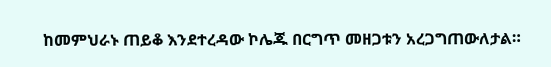ከመምህራኑ ጠይቆ እንደተረዳው ኮሌጁ በርግጥ መዘጋቱን አረጋግጠውለታል።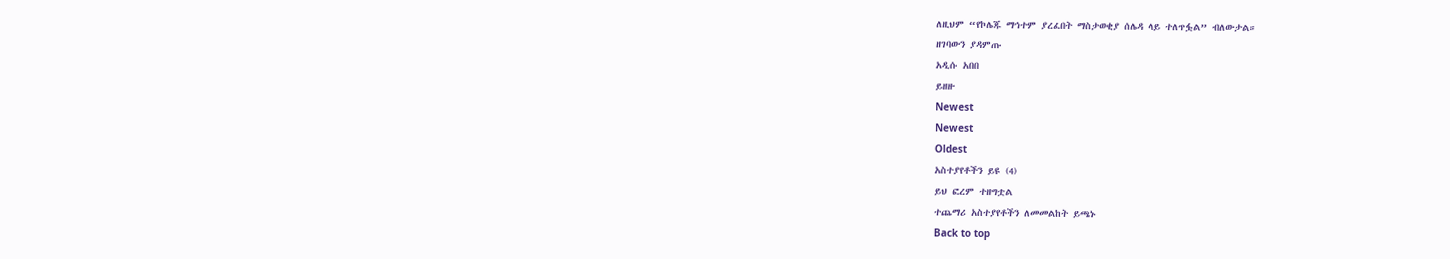ለዚህም “የኮሌጁ ማኅተም ያረፈበት ማስታወቂያ ሰሌዳ ላይ ተለጥፏል” ብለውታል።
ዘገባውን ያዳምጡ
አዲሱ አበበ
ይዘዙ
Newest
Newest
Oldest
አስተያየቶችን ይዩ (4)
ይህ ፎረም ተዘግቷል
ተጨማሪ አስተያየቶችን ለመመልከት ይጫኑ
Back to top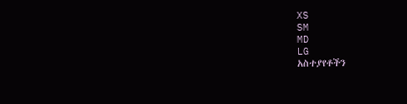XS
SM
MD
LG
አስተያየቶችን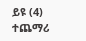ይዩ (4)
ተጨማሪ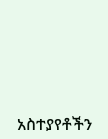አስተያየቶችን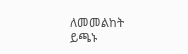ለመመልከት ይጫኑ